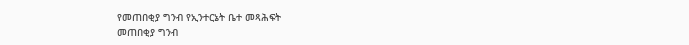የመጠበቂያ ግንብ የኢንተርኔት ቤተ መጻሕፍት
መጠበቂያ ግንብ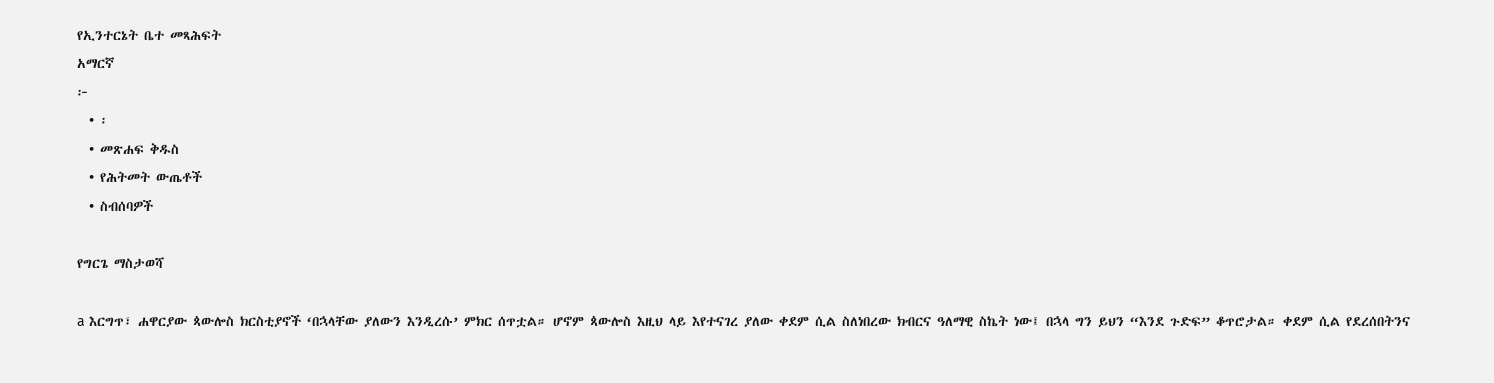የኢንተርኔት ቤተ መጻሕፍት
አማርኛ
፦
  • ፡
  • መጽሐፍ ቅዱስ
  • የሕትመት ውጤቶች
  • ስብሰባዎች

የግርጌ ማስታወሻ

a እርግጥ፣ ሐዋርያው ጳውሎስ ክርስቲያኖች ‘በኋላቸው ያለውን እንዲረሱ’ ምክር ሰጥቷል። ሆኖም ጳውሎስ እዚህ ላይ እየተናገረ ያለው ቀደም ሲል ስለነበረው ክብርና ዓለማዊ ስኬት ነው፤ በኋላ ግን ይህን “እንደ ጉድፍ” ቆጥሮታል። ቀደም ሲል የደረሰበትንና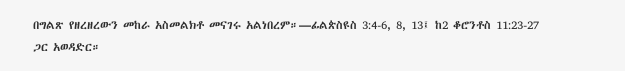በግልጽ የዘረዘረውን መከራ አስመልክቶ መናገሩ አልነበረም።—ፊልጵስዩስ 3:4-6, 8, 13፤ ከ2 ቆሮንቶስ 11:23-27 ጋር አወዳድር።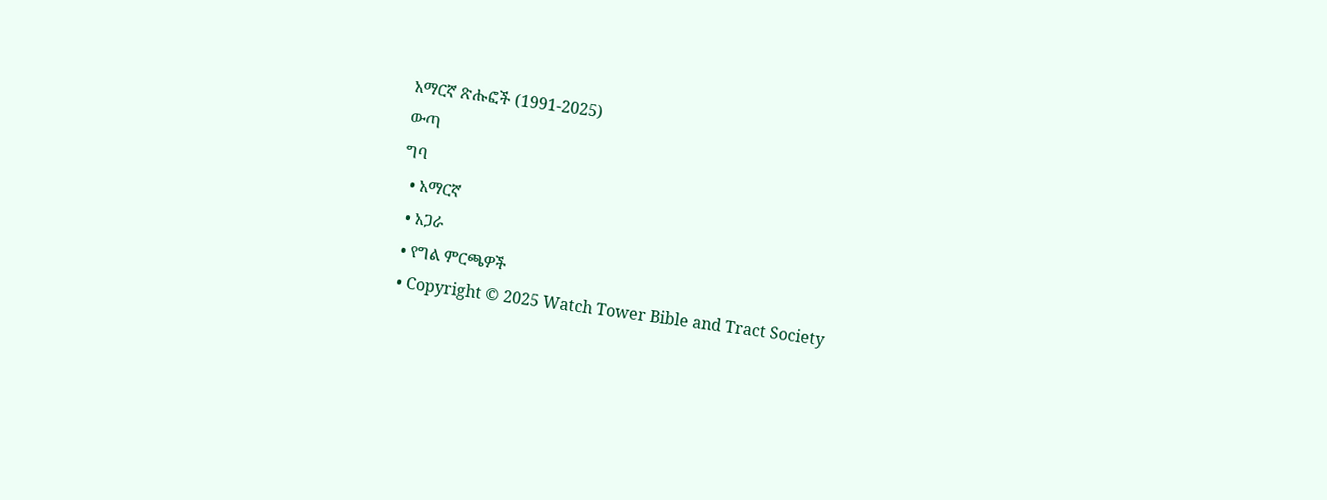አማርኛ ጽሑፎች (1991-2025)
ውጣ
ግባ
  • አማርኛ
  • አጋራ
  • የግል ምርጫዎች
  • Copyright © 2025 Watch Tower Bible and Tract Society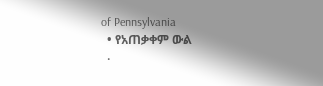of Pennsylvania
  • የአጠቃቀም ውል
  •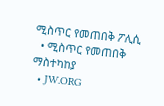ሚስጥር የመጠበቅ ፖሊሲ
  • ሚስጥር የመጠበቅ ማስተካከያ
  • JW.ORG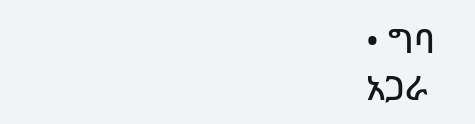• ግባ
አጋራ